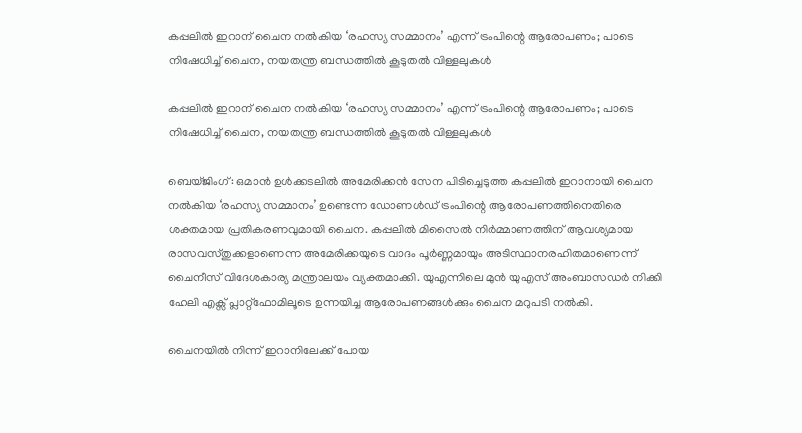കപ്പലിൽ ഇറാന് ചൈന നൽകിയ ‘രഹസ്യ സമ്മാനം’ എന്ന് ട്രംപിന്റെ ആരോപണം; പാടെ നിഷേധിച്ച് ചൈന, നയതന്ത്ര ബന്ധത്തിൽ കൂടുതൽ വിള്ളലുകൾ

കപ്പലിൽ ഇറാന് ചൈന നൽകിയ ‘രഹസ്യ സമ്മാനം’ എന്ന് ട്രംപിന്റെ ആരോപണം; പാടെ നിഷേധിച്ച് ചൈന, നയതന്ത്ര ബന്ധത്തിൽ കൂടുതൽ വിള്ളലുകൾ

ബെയ്ജിംഗ്: ഒമാൻ ഉൾക്കടലിൽ അമേരിക്കൻ സേന പിടിച്ചെടുത്ത കപ്പലിൽ ഇറാനായി ചൈന നൽകിയ ‘രഹസ്യ സമ്മാനം’ ഉണ്ടെന്ന ഡോണൾഡ് ട്രംപിന്റെ ആരോപണത്തിനെതിരെ ശക്തമായ പ്രതികരണവുമായി ചൈന. കപ്പലിൽ മിസൈൽ നിർമ്മാണത്തിന് ആവശ്യമായ രാസവസ്തുക്കളാണെന്ന അമേരിക്കയുടെ വാദം പൂർണ്ണമായും അടിസ്ഥാനരഹിതമാണെന്ന് ചൈനീസ് വിദേശകാര്യ മന്ത്രാലയം വ്യക്തമാക്കി. യുഎന്നിലെ മുൻ യുഎസ് അംബാസഡർ നിക്കി ഹേലി എക്സ് പ്ലാറ്റ്‌ഫോമിലൂടെ ഉന്നയിച്ച ആരോപണങ്ങൾക്കും ചൈന മറുപടി നൽകി.

ചൈനയിൽ നിന്ന് ഇറാനിലേക്ക് പോയ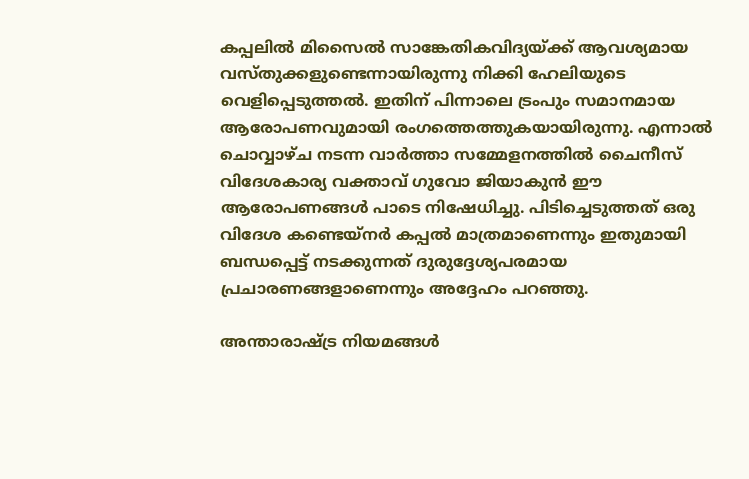കപ്പലിൽ മിസൈൽ സാങ്കേതികവിദ്യയ്ക്ക് ആവശ്യമായ വസ്തുക്കളുണ്ടെന്നായിരുന്നു നിക്കി ഹേലിയുടെ വെളിപ്പെടുത്തൽ. ഇതിന് പിന്നാലെ ട്രംപും സമാനമായ ആരോപണവുമായി രംഗത്തെത്തുകയായിരുന്നു. എന്നാൽ ചൊവ്വാഴ്ച നടന്ന വാർത്താ സമ്മേളനത്തിൽ ചൈനീസ് വിദേശകാര്യ വക്താവ് ഗുവോ ജിയാകുൻ ഈ ആരോപണങ്ങൾ പാടെ നിഷേധിച്ചു. പിടിച്ചെടുത്തത് ഒരു വിദേശ കണ്ടെയ്നർ കപ്പൽ മാത്രമാണെന്നും ഇതുമായി ബന്ധപ്പെട്ട് നടക്കുന്നത് ദുരുദ്ദേശ്യപരമായ പ്രചാരണങ്ങളാണെന്നും അദ്ദേഹം പറഞ്ഞു.

അന്താരാഷ്ട്ര നിയമങ്ങൾ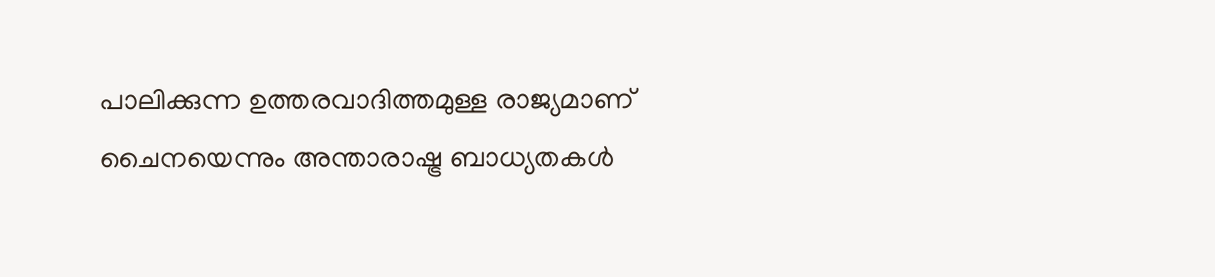പാലിക്കുന്ന ഉത്തരവാദിത്തമുള്ള രാജ്യമാണ് ചൈനയെന്നും അന്താരാഷ്ട്ര ബാധ്യതകൾ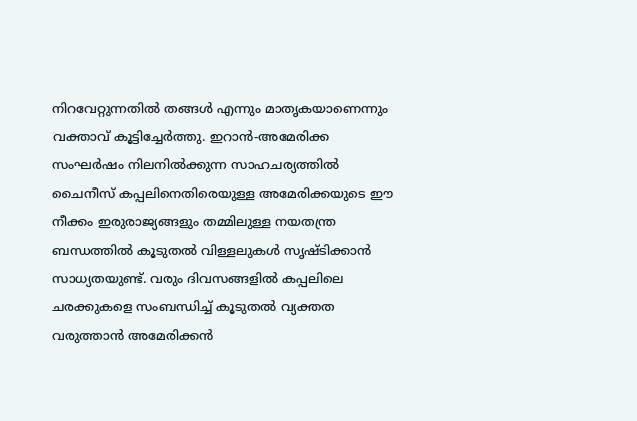നിറവേറ്റുന്നതിൽ തങ്ങൾ എന്നും മാതൃകയാണെന്നും വക്താവ് കൂട്ടിച്ചേർത്തു. ഇറാൻ-അമേരിക്ക സംഘർഷം നിലനിൽക്കുന്ന സാഹചര്യത്തിൽ ചൈനീസ് കപ്പലിനെതിരെയുള്ള അമേരിക്കയുടെ ഈ നീക്കം ഇരുരാജ്യങ്ങളും തമ്മിലുള്ള നയതന്ത്ര ബന്ധത്തിൽ കൂടുതൽ വിള്ളലുകൾ സൃഷ്ടിക്കാൻ സാധ്യതയുണ്ട്. വരും ദിവസങ്ങളിൽ കപ്പലിലെ ചരക്കുകളെ സംബന്ധിച്ച് കൂടുതൽ വ്യക്തത വരുത്താൻ അമേരിക്കൻ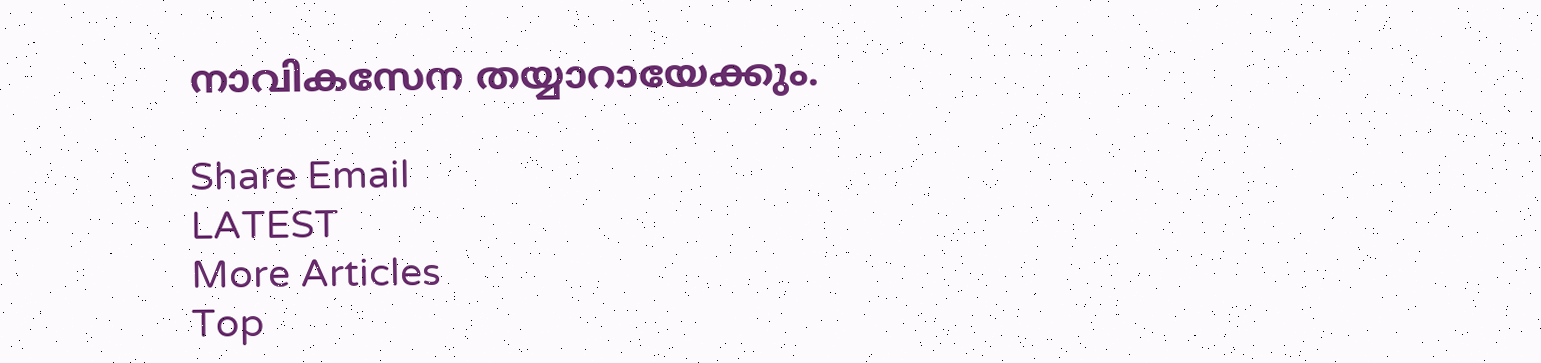നാവികസേന തയ്യാറായേക്കും.

Share Email
LATEST
More Articles
Top